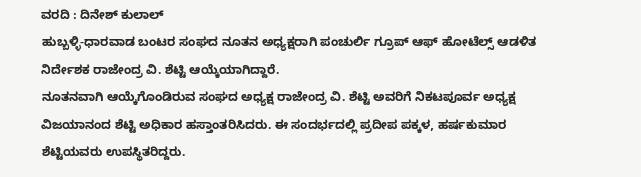ವರದಿ : ದಿನೇಶ್ ಕುಲಾಲ್
ಹುಬ್ಬಳ್ಳಿ-ಧಾರವಾಡ ಬಂಟರ ಸಂಘದ ನೂತನ ಅಧ್ಯಕ್ಷರಾಗಿ ಪಂಚುರ್ಲಿ ಗ್ರೂಪ್ ಆಫ್ ಹೋಟೆಲ್ಸ್ ಆಡಳಿತ ನಿರ್ದೇಶಕ ರಾಜೇಂದ್ರ ವಿ. ಶೆಟ್ಟಿ ಆಯ್ಕೆಯಾಗಿದ್ದಾರೆ.
ನೂತನವಾಗಿ ಆಯ್ಕೆಗೊಂಡಿರುವ ಸಂಘದ ಅಧ್ಯಕ್ಷ ರಾಜೇಂದ್ರ ವಿ. ಶೆಟ್ಟಿ ಅವರಿಗೆ ನಿಕಟಪೂರ್ವ ಅಧ್ಯಕ್ಷ ವಿಜಯಾನಂದ ಶೆಟ್ಟಿ ಅಧಿಕಾರ ಹಸ್ತಾಂತರಿಸಿದರು. ಈ ಸಂದರ್ಭದಲ್ಲಿ ಪ್ರದೀಪ ಪಕ್ಕಳ, ಹರ್ಷಕುಮಾರ ಶೆಟ್ಟಿಯವರು ಉಪಸ್ಥಿತರಿದ್ದರು.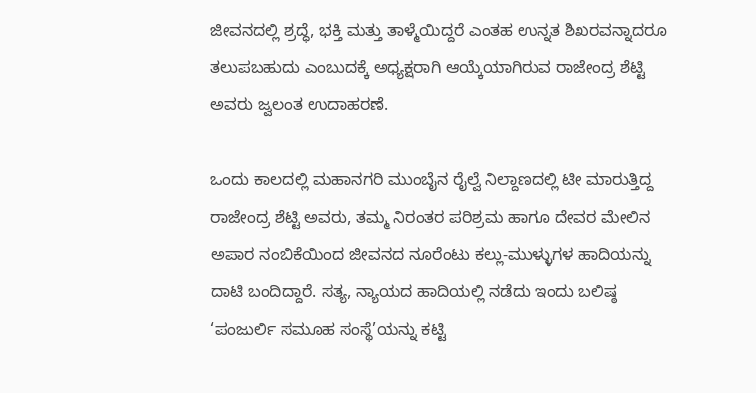ಜೀವನದಲ್ಲಿ ಶ್ರದ್ಧೆ, ಭಕ್ತಿ ಮತ್ತು ತಾಳ್ಮೆಯಿದ್ದರೆ ಎಂತಹ ಉನ್ನತ ಶಿಖರವನ್ನಾದರೂ ತಲುಪಬಹುದು ಎಂಬುದಕ್ಕೆ ಅಧ್ಯಕ್ಷರಾಗಿ ಆಯ್ಕೆಯಾಗಿರುವ ರಾಜೇಂದ್ರ ಶೆಟ್ಟಿ ಅವರು ಜ್ವಲಂತ ಉದಾಹರಣೆ.

ಒಂದು ಕಾಲದಲ್ಲಿ ಮಹಾನಗರಿ ಮುಂಬೈನ ರೈಲ್ವೆ ನಿಲ್ದಾಣದಲ್ಲಿ ಟೀ ಮಾರುತ್ತಿದ್ದ ರಾಜೇಂದ್ರ ಶೆಟ್ಟಿ ಅವರು, ತಮ್ಮ ನಿರಂತರ ಪರಿಶ್ರಮ ಹಾಗೂ ದೇವರ ಮೇಲಿನ ಅಪಾರ ನಂಬಿಕೆಯಿಂದ ಜೀವನದ ನೂರೆಂಟು ಕಲ್ಲು-ಮುಳ್ಳುಗಳ ಹಾದಿಯನ್ನು ದಾಟಿ ಬಂದಿದ್ದಾರೆ. ಸತ್ಯ, ನ್ಯಾಯದ ಹಾದಿಯಲ್ಲಿ ನಡೆದು ಇಂದು ಬಲಿಷ್ಠ ‘ಪಂಜುರ್ಲಿ ಸಮೂಹ ಸಂಸ್ಥೆ’ಯನ್ನು ಕಟ್ಟಿ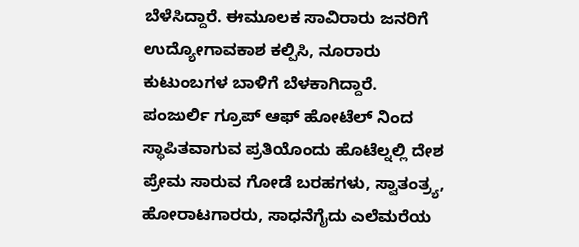ಬೆಳೆಸಿದ್ದಾರೆ. ಈಮೂಲಕ ಸಾವಿರಾರು ಜನರಿಗೆ ಉದ್ಯೋಗಾವಕಾಶ ಕಲ್ಪಿಸಿ, ನೂರಾರು ಕುಟುಂಬಗಳ ಬಾಳಿಗೆ ಬೆಳಕಾಗಿದ್ದಾರೆ.
ಪಂಜುರ್ಲಿ ಗ್ರೂಪ್ ಆಫ್ ಹೋಟೆಲ್ ನಿಂದ ಸ್ಥಾಪಿತವಾಗುವ ಪ್ರತಿಯೊಂದು ಹೊಟೆಲ್ನಲ್ಲಿ ದೇಶ ಪ್ರೇಮ ಸಾರುವ ಗೋಡೆ ಬರಹಗಳು, ಸ್ವಾತಂತ್ರ್ಯ, ಹೋರಾಟಗಾರರು, ಸಾಧನೆಗೈದು ಎಲೆಮರೆಯ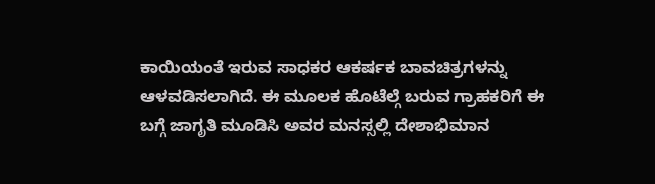ಕಾಯಿಯಂತೆ ಇರುವ ಸಾಧಕರ ಆಕರ್ಷಕ ಬಾವಚಿತ್ರಗಳನ್ನು ಆಳವಡಿಸಲಾಗಿದೆ. ಈ ಮೂಲಕ ಹೊಟೆಲ್ಗೆ ಬರುವ ಗ್ರಾಹಕರಿಗೆ ಈ ಬಗ್ಗೆ ಜಾಗೃತಿ ಮೂಡಿಸಿ ಅವರ ಮನಸ್ಸಲ್ಲಿ ದೇಶಾಭಿಮಾನ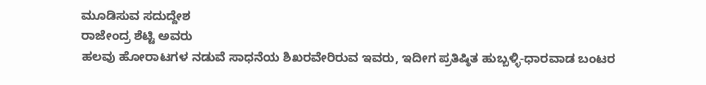ಮೂಡಿಸುವ ಸದುದ್ದೇಶ
ರಾಜೇಂದ್ರ ಶೆಟ್ಟಿ ಅವರು
ಹಲವು ಹೋರಾಟಗಳ ನಡುವೆ ಸಾಧನೆಯ ಶಿಖರವೇರಿರುವ ಇವರು, ಇದೀಗ ಪ್ರತಿಷ್ಠಿತ ಹುಬ್ಬಳ್ಳಿ-ಧಾರವಾಡ ಬಂಟರ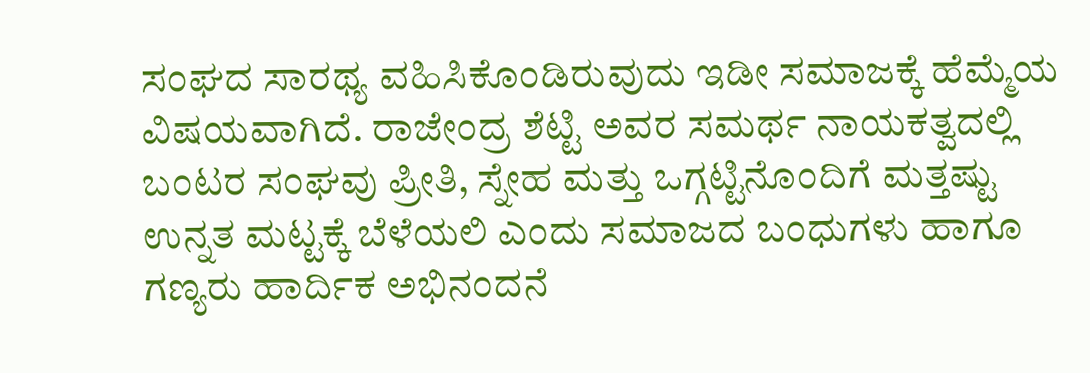ಸಂಘದ ಸಾರಥ್ಯ ವಹಿಸಿಕೊಂಡಿರುವುದು ಇಡೀ ಸಮಾಜಕ್ಕೆ ಹೆಮ್ಮೆಯ ವಿಷಯವಾಗಿದೆ. ರಾಜೇಂದ್ರ ಶೆಟ್ಟಿ ಅವರ ಸಮರ್ಥ ನಾಯಕತ್ವದಲ್ಲಿ ಬಂಟರ ಸಂಘವು ಪ್ರೀತಿ, ಸ್ನೇಹ ಮತ್ತು ಒಗ್ಗಟ್ಟಿನೊಂದಿಗೆ ಮತ್ತಷ್ಟು ಉನ್ನತ ಮಟ್ಟಕ್ಕೆ ಬೆಳೆಯಲಿ ಎಂದು ಸಮಾಜದ ಬಂಧುಗಳು ಹಾಗೂ ಗಣ್ಯರು ಹಾರ್ದಿಕ ಅಭಿನಂದನೆ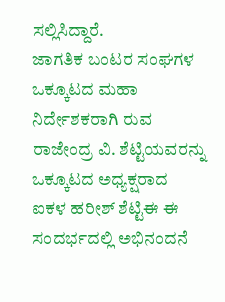ಸಲ್ಲಿಸಿದ್ದಾರೆ.
ಜಾಗತಿಕ ಬಂಟರ ಸಂಘಗಳ ಒಕ್ಕೂಟದ ಮಹಾ ನಿರ್ದೇಶಕರಾಗಿ ರುವ ರಾಜೇಂದ್ರ ವಿ. ಶೆಟ್ಟಿಯವರನ್ನು ಒಕ್ಕೂಟದ ಅಧ್ಯಕ್ಷರಾದ
ಐಕಳ ಹರೀಶ್ ಶೆಟ್ಟಿಈ ಈ ಸಂದರ್ಭದಲ್ಲಿ ಅಭಿನಂದನೆ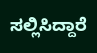ಸಲ್ಲಿಸಿದ್ದಾರೆ